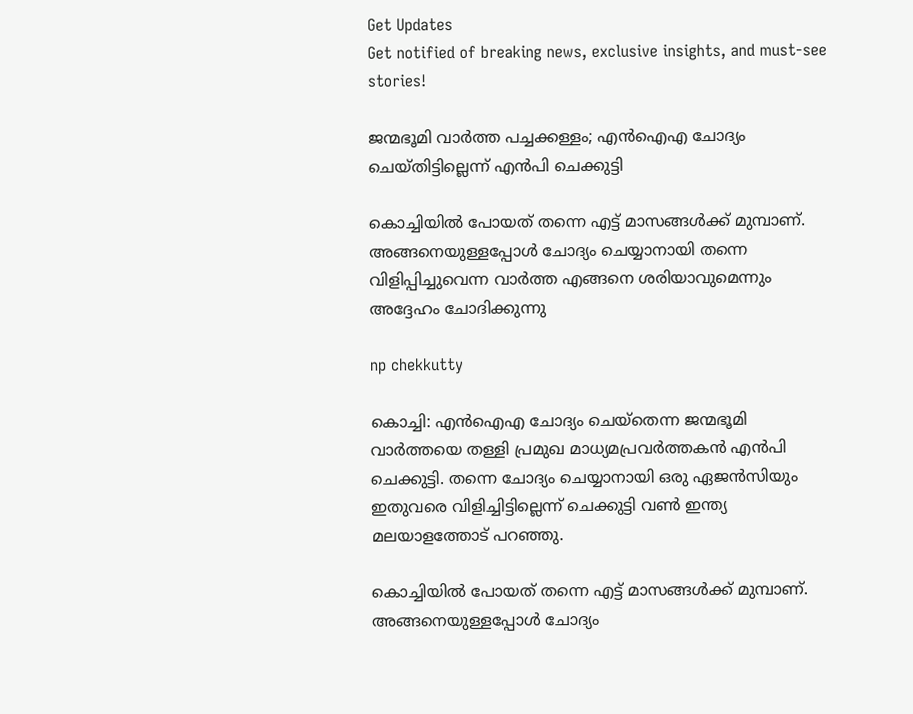Get Updates
Get notified of breaking news, exclusive insights, and must-see stories!

ജന്മഭൂമി വാര്‍ത്ത പച്ചക്കള്ളം; എന്‍ഐഎ ചോദ്യം ചെയ്തിട്ടില്ലെന്ന് എന്‍പി ചെക്കുട്ടി

കൊച്ചിയില്‍ പോയത് തന്നെ എട്ട് മാസങ്ങള്‍ക്ക് മുമ്പാണ്. അങ്ങനെയുള്ളപ്പോള്‍ ചോദ്യം ചെയ്യാനായി തന്നെ വിളിപ്പിച്ചുവെന്ന വാര്‍ത്ത എങ്ങനെ ശരിയാവുമെന്നും അദ്ദേഹം ചോദിക്കുന്നു

np chekkutty

കൊച്ചി: എന്‍ഐഎ ചോദ്യം ചെയ്‌തെന്ന ജന്മഭൂമി വാര്‍ത്തയെ തള്ളി പ്രമുഖ മാധ്യമപ്രവര്‍ത്തകന്‍ എന്‍പി ചെക്കുട്ടി. തന്നെ ചോദ്യം ചെയ്യാനായി ഒരു ഏജന്‍സിയും ഇതുവരെ വിളിച്ചിട്ടില്ലെന്ന് ചെക്കുട്ടി വണ്‍ ഇന്ത്യ മലയാളത്തോട് പറഞ്ഞു.

കൊച്ചിയില്‍ പോയത് തന്നെ എട്ട് മാസങ്ങള്‍ക്ക് മുമ്പാണ്. അങ്ങനെയുള്ളപ്പോള്‍ ചോദ്യം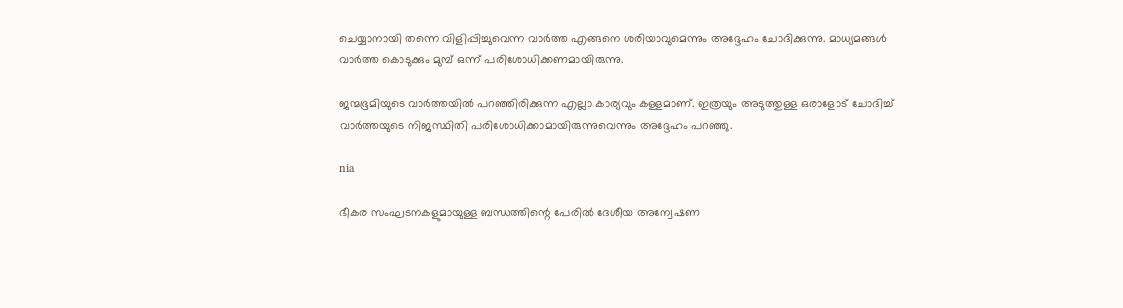ചെയ്യാനായി തന്നെ വിളിപ്പിച്ചുവെന്ന വാര്‍ത്ത എങ്ങനെ ശരിയാവുമെന്നും അദ്ദേഹം ചോദിക്കുന്നു. മാധ്യമങ്ങള്‍ വാര്‍ത്ത കൊടുക്കും മുമ്പ് ഒന്ന് പരിശോധിക്കണമായിരുന്നു.

ജന്മഭൂമിയുടെ വാര്‍ത്തയില്‍ പറഞ്ഞിരിക്കുന്ന എല്ലാ കാര്യവും കള്ളമാണ്. ഇത്രയും അടുത്തുള്ള ഒരാളോട് ചോദിച്ച് വാര്‍ത്തയുടെ നിജസ്ഥിതി പരിശോധിക്കാമായിരുന്നുവെന്നും അദ്ദേഹം പറഞ്ഞു.

nia

ഭീകര സംഘടനകളുമായുള്ള ബന്ധത്തിന്റെ പേരില്‍ ദേശീയ അന്വേഷണ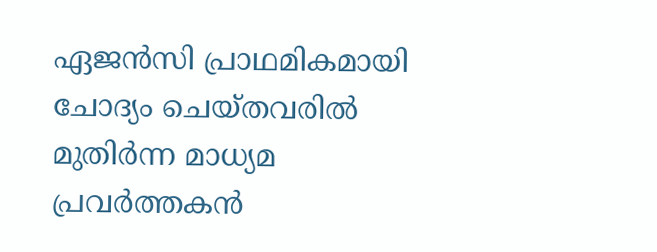ഏജന്‍സി പ്രാഥമികമായി ചോദ്യം ചെയ്തവരില്‍ മുതിര്‍ന്ന മാധ്യമ പ്രവര്‍ത്തകന്‍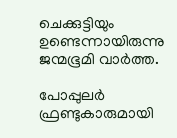ചെക്കുട്ടിയും ഉണ്ടെന്നായിരുന്നു ജന്മഭൂമി വാര്‍ത്ത.

പോപ്പുലര്‍ ഫ്രണ്ടുകാരുമായി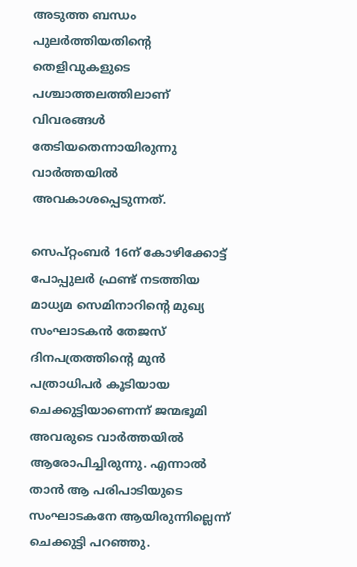അടുത്ത ബന്ധം പുലര്‍ത്തിയതിന്റെ തെളിവുകളുടെ പശ്ചാത്തലത്തിലാണ് വിവരങ്ങള്‍ തേടിയതെന്നായിരുന്നു വാര്‍ത്തയില്‍ അവകാശപ്പെടുന്നത്.

സെപ്റ്റംബര്‍ 16ന് കോഴിക്കോട്ട് പോപ്പുലര്‍ ഫ്രണ്ട് നടത്തിയ മാധ്യമ സെമിനാറിന്റെ മുഖ്യ സംഘാടകന്‍ തേജസ് ദിനപത്രത്തിന്റെ മുന്‍ പത്രാധിപര്‍ കൂടിയായ ചെക്കുട്ടിയാണെന്ന് ജന്മഭൂമി അവരുടെ വാര്‍ത്തയില്‍ ആരോപിച്ചിരുന്നു. എന്നാല്‍ താന്‍ ആ പരിപാടിയുടെ സംഘാടകനേ ആയിരുന്നില്ലെന്ന് ചെക്കുട്ടി പറഞ്ഞു.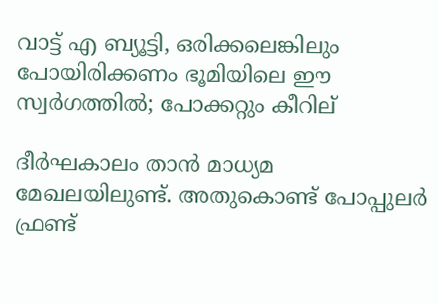വാട്ട് എ ബ്യൂട്ടി, ഒരിക്കലെങ്കിലും പോയിരിക്കണം ഭൂമിയിലെ ഈ സ്വര്‍ഗത്തില്‍; പോക്കറ്റും കീറില്

ദീര്‍ഘകാലം താന്‍ മാധ്യമ മേഖലയിലുണ്ട്. അതുകൊണ്ട് പോപ്പുലര്‍ ഫ്രണ്ട്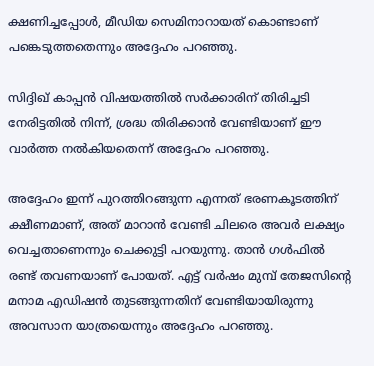ക്ഷണിച്ചപ്പോള്‍, മീഡിയ സെമിനാറായത് കൊണ്ടാണ് പങ്കെടുത്തതെന്നും അദ്ദേഹം പറഞ്ഞു.

സിദ്ദിഖ് കാപ്പന്‍ വിഷയത്തില്‍ സര്‍ക്കാരിന് തിരിച്ചടി നേരിട്ടതില്‍ നിന്ന്, ശ്രദ്ധ തിരിക്കാന്‍ വേണ്ടിയാണ് ഈ വാര്‍ത്ത നല്‍കിയതെന്ന് അദ്ദേഹം പറഞ്ഞു.

അദ്ദേഹം ഇന്ന് പുറത്തിറങ്ങുന്ന എന്നത് ഭരണകൂടത്തിന് ക്ഷീണമാണ്, അത് മാറാന്‍ വേണ്ടി ചിലരെ അവര്‍ ലക്ഷ്യം വെച്ചതാണെന്നും ചെക്കുട്ടി പറയുന്നു. താന്‍ ഗള്‍ഫില്‍ രണ്ട് തവണയാണ് പോയത്. എട്ട് വര്‍ഷം മുമ്പ് തേജസിന്റെ മനാമ എഡിഷന്‍ തുടങ്ങുന്നതിന് വേണ്ടിയായിരുന്നു അവസാന യാത്രയെന്നും അദ്ദേഹം പറഞ്ഞു.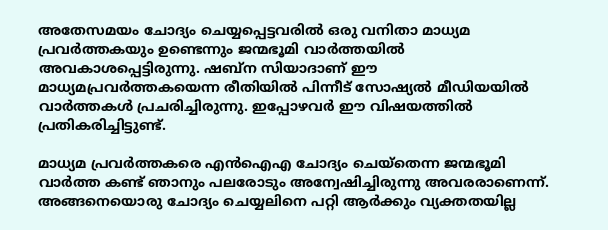അതേസമയം ചോദ്യം ചെയ്യപ്പെട്ടവരില്‍ ഒരു വനിതാ മാധ്യമ പ്രവര്‍ത്തകയും ഉണ്ടെന്നും ജന്മഭൂമി വാര്‍ത്തയില്‍ അവകാശപ്പെട്ടിരുന്നു. ഷബ്‌ന സിയാദാണ് ഈ മാധ്യമപ്രവര്‍ത്തകയെന്ന രീതിയില്‍ പിന്നീട് സോഷ്യല്‍ മീഡിയയില്‍ വാര്‍ത്തകള്‍ പ്രചരിച്ചിരുന്നു. ഇപ്പോഴവര്‍ ഈ വിഷയത്തില്‍ പ്രതികരിച്ചിട്ടുണ്ട്.

മാധ്യമ പ്രവര്‍ത്തകരെ എന്‍ഐഎ ചോദ്യം ചെയ്‌തെന്ന ജന്മഭൂമി വാര്‍ത്ത കണ്ട് ഞാനും പലരോടും അന്വേഷിച്ചിരുന്നു അവരരാണെന്ന്. അങ്ങനെയൊരു ചോദ്യം ചെയ്യലിനെ പറ്റി ആര്‍ക്കും വ്യക്തതയില്ല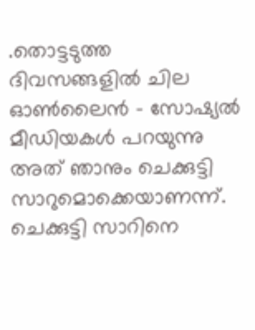.തൊട്ടടുത്ത ദിവസങ്ങളില്‍ ചില ഓണ്‍ലൈന്‍ - സോഷ്യല്‍ മീഡിയകള്‍ പറയുന്നു അത് ഞാനും ചെക്കുട്ടി സാറുമൊക്കെയാണന്ന്. ചെക്കുട്ടി സാറിനെ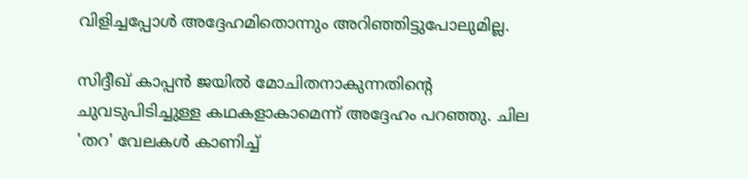വിളിച്ചപ്പോള്‍ അദ്ദേഹമിതൊന്നും അറിഞ്ഞിട്ടുപോലുമില്ല.

സിദ്ദീഖ് കാപ്പന്‍ ജയില്‍ മോചിതനാകുന്നതിന്റെ ചുവടുപിടിച്ചുള്ള കഥകളാകാമെന്ന് അദ്ദേഹം പറഞ്ഞു. ചില 'തറ' വേലകള്‍ കാണിച്ച്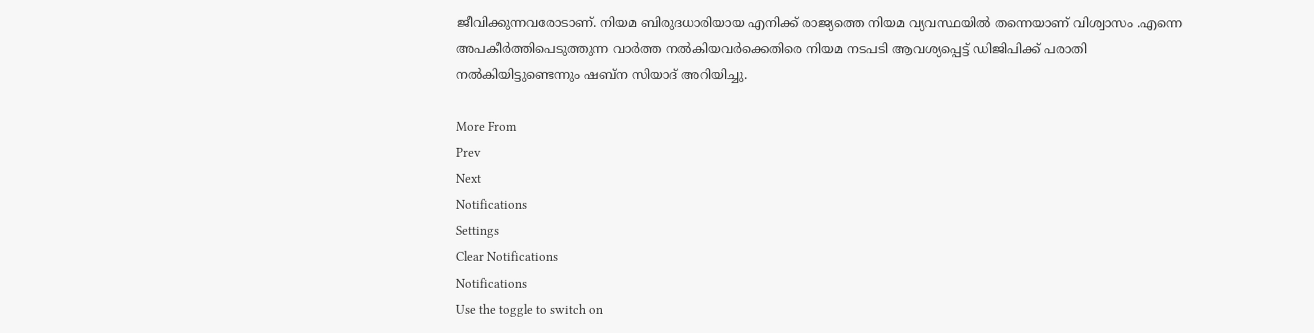ജീവിക്കുന്നവരോടാണ്. നിയമ ബിരുദധാരിയായ എനിക്ക് രാജ്യത്തെ നിയമ വ്യവസ്ഥയില്‍ തന്നെയാണ് വിശ്വാസം .എന്നെ അപകീര്‍ത്തിപെടുത്തുന്ന വാര്‍ത്ത നല്‍കിയവര്‍ക്കെതിരെ നിയമ നടപടി ആവശ്യപ്പെട്ട് ഡിജിപിക്ക് പരാതി നല്‍കിയിട്ടുണ്ടെന്നും ഷബ്‌ന സിയാദ് അറിയിച്ചു.

More From
Prev
Next
Notifications
Settings
Clear Notifications
Notifications
Use the toggle to switch on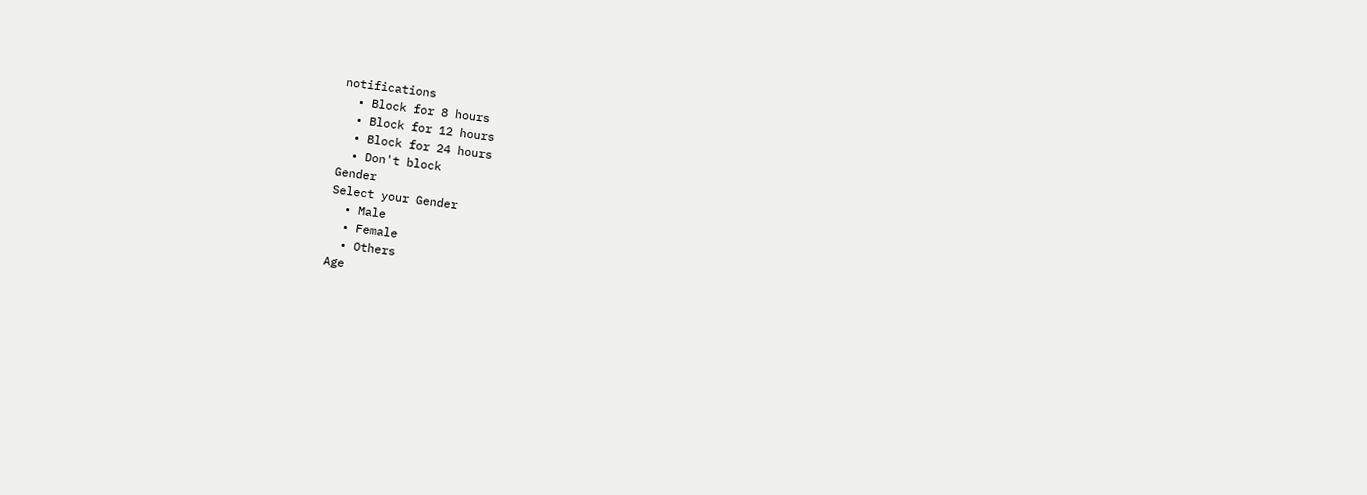notifications
  • Block for 8 hours
  • Block for 12 hours
  • Block for 24 hours
  • Don't block
Gender
Select your Gender
  • Male
  • Female
  • Others
Age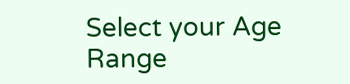Select your Age Range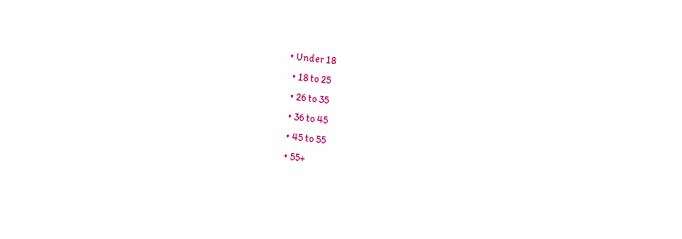• Under 18
  • 18 to 25
  • 26 to 35
  • 36 to 45
  • 45 to 55
  • 55+